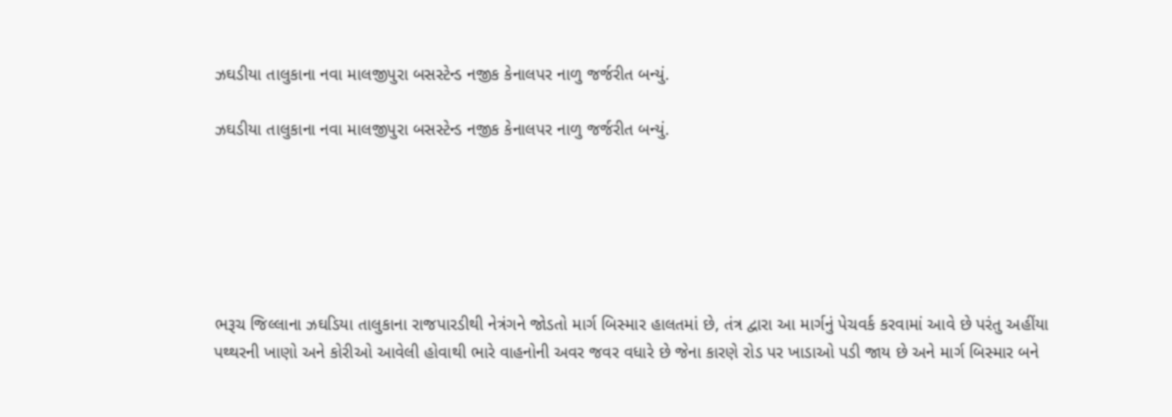ઝઘડીયા તાલુકાના નવા માલજીપુરા બસસ્ટેન્ડ નજીક કેનાલપર નાળુ જર્જરીત બન્યું.

ઝઘડીયા તાલુકાના નવા માલજીપુરા બસસ્ટેન્ડ નજીક કેનાલપર નાળુ જર્જરીત બન્યું.






ભરૂચ જિલ્લાના ઝઘડિયા તાલુકાના રાજપારડીથી નેત્રંગને જોડતો માર્ગ બિસ્માર હાલતમાં છે, તંત્ર દ્વારા આ માર્ગનું પેચવર્ક કરવામાં આવે છે પરંતુ અહીંયા પથ્થરની ખાણો અને કોરીઓ આવેલી હોવાથી ભારે વાહનોની અવર જવર વધારે છે જેના કારણે રોડ પર ખાડાઓ પડી જાય છે અને માર્ગ બિસ્માર બને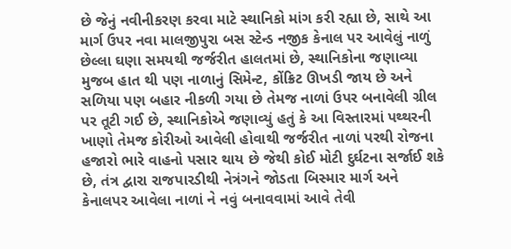છે જેનું નવીનીકરણ કરવા માટે સ્થાનિકો માંગ કરી રહ્યા છે, સાથે આ માર્ગ ઉપર નવા માલજીપુરા બસ સ્ટેન્ડ નજીક કેનાલ પર આવેલું નાળું છેલ્લા ઘણા સમયથી જર્જરીત હાલતમાં છે, સ્થાનિકોના જણાવ્યા મુજબ હાત થી પણ નાળાનું સિમેન્ટ, કોંક્રિટ ઊખડી જાય છે અને સળિયા પણ બહાર નીકળી ગયા છે તેમજ નાળાં ઉપર બનાવેલી ગ્રીલ પર તૂટી ગઈ છે, સ્થાનિકોએ જણાવ્યું હતું કે આ વિસ્તારમાં પથ્થરની ખાણો તેમજ કોરીઓ આવેલી હોવાથી જર્જરીત નાળાં પરથી રોજના હજારો ભારે વાહનો પસાર થાય છે જેથી કોઈ મોટી દુર્ઘટના સર્જાઈ શકે છે, તંત્ર દ્વારા રાજપારડીથી નેત્રંગને જોડતા બિસ્માર માર્ગ અને કેનાલપર આવેલા નાળાં ને નવું બનાવવામાં આવે તેવી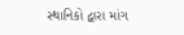સ્થાનિકો દ્વારા માંગ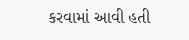કરવામાં આવી હતી